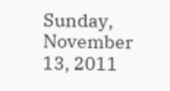Sunday, November 13, 2011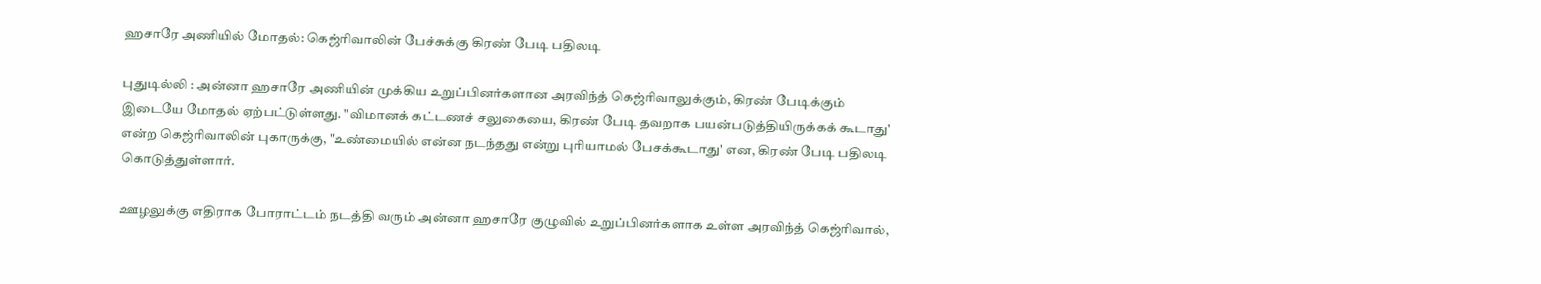ஹசாரே அணியில் மோதல்: கெஜ்ரிவாலின் பேச்சுக்கு கிரண் பேடி பதிலடி

புதுடில்லி : அன்னா ஹசாரே அணியின் முக்கிய உறுப்பினர்களான அரவிந்த் கெஜ்ரிவாலுக்கும், கிரண் பேடிக்கும் இடையே மோதல் ஏற்பட்டுள்ளது. "விமானக் கட்டணச் சலுகையை, கிரண் பேடி தவறாக பயன்படுத்தியிருக்கக் கூடாது' என்ற கெஜ்ரிவாலின் புகாருக்கு, "உண்மையில் என்ன நடந்தது என்று புரியாமல் பேசக்கூடாது' என, கிரண் பேடி பதிலடி கொடுத்துள்ளார்.

ஊழலுக்கு எதிராக போராட்டம் நடத்தி வரும் அன்னா ஹசாரே குழுவில் உறுப்பினர்களாக உள்ள அரவிந்த் கெஜ்ரிவால்,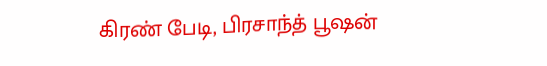கிரண் பேடி, பிரசாந்த் பூஷன்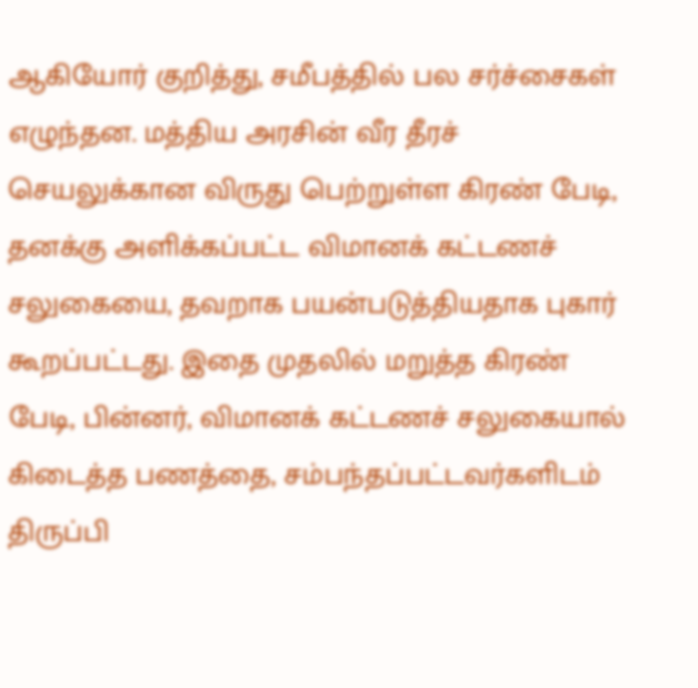ஆகியோர் குறித்து, சமீபத்தில் பல சர்ச்சைகள் எழுந்தன. மத்திய அரசின் வீர தீரச் செயலுக்கான விருது பெற்றுள்ள கிரண் பேடி, தனக்கு அளிக்கப்பட்ட விமானக் கட்டணச் சலுகையை, தவறாக பயன்படுத்தியதாக புகார் கூறப்பட்டது. இதை முதலில் மறுத்த கிரண் பேடி, பின்னர், விமானக் கட்டணச் சலுகையால் கிடைத்த பணத்தை, சம்பந்தப்பட்டவர்களிடம் திருப்பி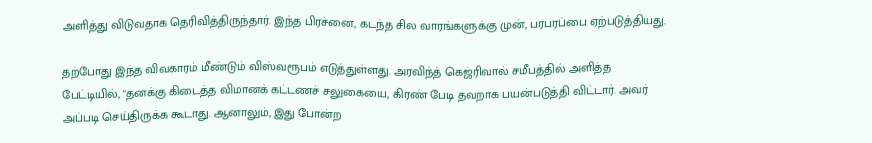அளித்து விடுவதாக தெரிவித்திருந்தார். இந்த பிரச்னை, கடந்த சில வாரங்களுக்கு முன், பரபரப்பை ஏற்படுத்தியது.

தற்போது இந்த விவகாரம் மீண்டும் விஸ்வரூபம் எடுத்துள்ளது. அரவிந்த் கெஜ்ரிவால் சமீபத்தில் அளித்த பேட்டியில், "தனக்கு கிடைத்த விமானக் கட்டணச் சலுகையை, கிரண் பேடி தவறாக பயன்படுத்தி விட்டார். அவர் அப்படி செய்திருக்க கூடாது. ஆனாலும், இது போன்ற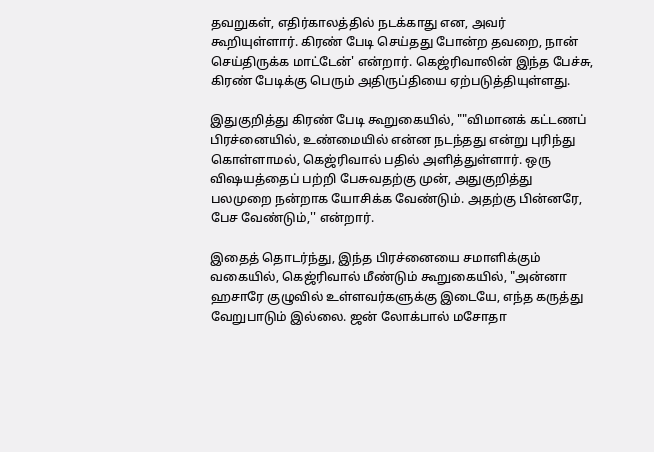தவறுகள், எதிர்காலத்தில் நடக்காது என, அவர் கூறியுள்ளார். கிரண் பேடி செய்தது போன்ற தவறை, நான் செய்திருக்க மாட்டேன்' என்றார். கெஜ்ரிவாலின் இந்த பேச்சு, கிரண் பேடிக்கு பெரும் அதிருப்தியை ஏற்படுத்தியுள்ளது.

இதுகுறித்து கிரண் பேடி கூறுகையில், ""விமானக் கட்டணப் பிரச்னையில், உண்மையில் என்ன நடந்தது என்று புரிந்து கொள்ளாமல், கெஜ்ரிவால் பதில் அளித்துள்ளார். ஒரு விஷயத்தைப் பற்றி பேசுவதற்கு முன், அதுகுறித்து பலமுறை நன்றாக யோசிக்க வேண்டும். அதற்கு பின்னரே, பேச வேண்டும்,'' என்றார்.

இதைத் தொடர்ந்து, இந்த பிரச்னையை சமாளிக்கும் வகையில், கெஜ்ரிவால் மீண்டும் கூறுகையில், "அன்னா ஹசாரே குழுவில் உள்ளவர்களுக்கு இடையே, எந்த கருத்து வேறுபாடும் இல்லை. ஜன் லோக்பால் மசோதா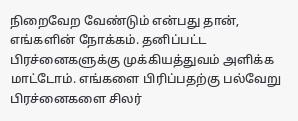நிறைவேற வேண்டும் என்பது தான், எங்களின் நோக்கம். தனிப்பட்ட பிரச்னைகளுக்கு முக்கியத்துவம் அளிக்க மாட்டோம். எங்களை பிரிப்பதற்கு பல்வேறு பிரச்னைகளை சிலர்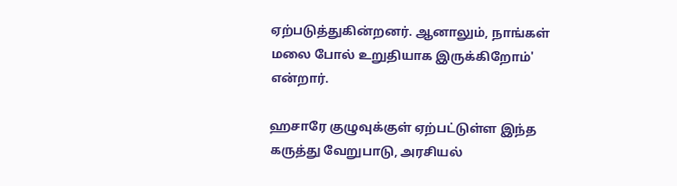ஏற்படுத்துகின்றனர். ஆனாலும், நாங்கள் மலை போல் உறுதியாக இருக்கிறோம்' என்றார்.

ஹசாரே குழுவுக்குள் ஏற்பட்டுள்ள இந்த கருத்து வேறுபாடு, அரசியல்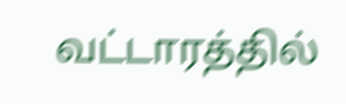வட்டாரத்தில்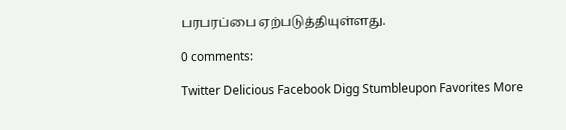பரபரப்பை ஏற்படுத்தியுள்ளது.

0 comments:

Twitter Delicious Facebook Digg Stumbleupon Favorites More